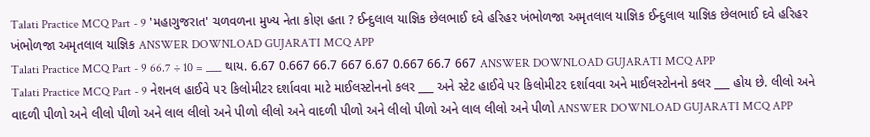Talati Practice MCQ Part - 9 'મહાગુજરાત' ચળવળના મુખ્ય નેતા કોણ હતા ? ઈન્દુલાલ યાજ્ઞિક છેલભાઈ દવે હરિહર ખંભોળજા અમૃતલાલ યાજ્ઞિક ઈન્દુલાલ યાજ્ઞિક છેલભાઈ દવે હરિહર ખંભોળજા અમૃતલાલ યાજ્ઞિક ANSWER DOWNLOAD GUJARATI MCQ APP
Talati Practice MCQ Part - 9 66.7 ÷ 10 = ___ થાય. 6.67 0.667 66.7 667 6.67 0.667 66.7 667 ANSWER DOWNLOAD GUJARATI MCQ APP
Talati Practice MCQ Part - 9 નેશનલ હાઈવે ૫૨ કિલોમીટર દર્શાવવા માટે માઈલસ્ટોનનો કલર ___ અને સ્ટેટ હાઈવે પર કિલોમીટ૨ દર્શાવવા અને માઈલસ્ટોનનો કલર ___ હોય છે. લીલો અને વાદળી પીળો અને લીલો પીળો અને લાલ લીલો અને પીળો લીલો અને વાદળી પીળો અને લીલો પીળો અને લાલ લીલો અને પીળો ANSWER DOWNLOAD GUJARATI MCQ APP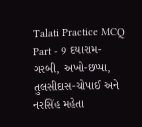Talati Practice MCQ Part - 9 દયારામ-ગરબી, અખો-છપ્પા, તુલસીદાસ-ચોપાઈ અને નરસિંહ મહેતા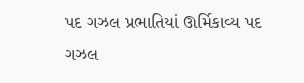પદ ગઝલ પ્રભાતિયાં ઊર્મિકાવ્ય પદ ગઝલ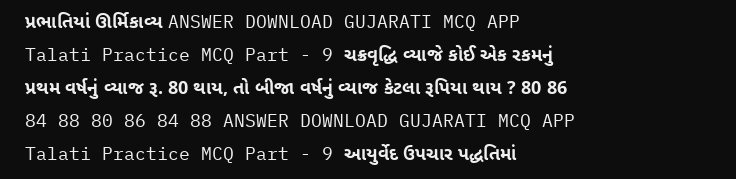પ્રભાતિયાં ઊર્મિકાવ્ય ANSWER DOWNLOAD GUJARATI MCQ APP
Talati Practice MCQ Part - 9 ચક્રવૃદ્ધિ વ્યાજે કોઈ એક રકમનું પ્રથમ વર્ષનું વ્યાજ રૂ. 80 થાય, તો બીજા વર્ષનું વ્યાજ કેટલા રૂપિયા થાય ? 80 86 84 88 80 86 84 88 ANSWER DOWNLOAD GUJARATI MCQ APP
Talati Practice MCQ Part - 9 આયુર્વેદ ઉપચાર પદ્ધતિમાં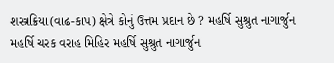શસ્ત્રક્રિયા(વાઢ-કાપ) ક્ષેત્રે કોનું ઉત્તમ પ્રદાન છે ? મહર્ષિ સુશ્રુત નાગાર્જુન મહર્ષિ ચરક વરાહ મિહિર મહર્ષિ સુશ્રુત નાગાર્જુન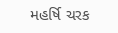મહર્ષિ ચરક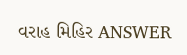વરાહ મિહિર ANSWER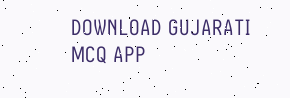DOWNLOAD GUJARATI MCQ APP